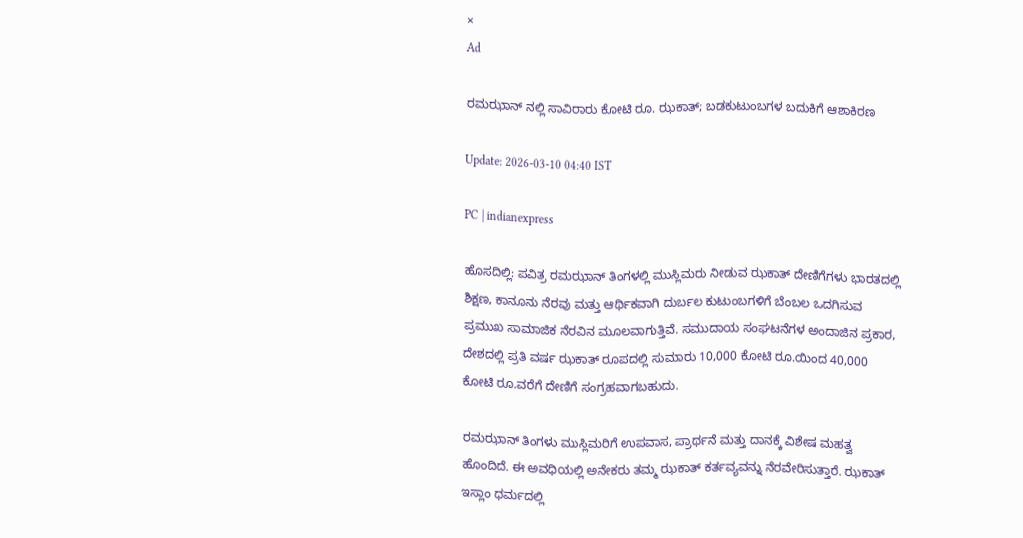×
Ad

ರಮಝಾನ್ ನಲ್ಲಿ ಸಾವಿರಾರು ಕೋಟಿ ರೂ. ಝಕಾತ್; ಬಡಕುಟುಂಬಗಳ ಬದುಕಿಗೆ ಆಶಾಕಿರಣ

Update: 2026-03-10 04:40 IST

PC | indianexpress

ಹೊಸದಿಲ್ಲಿ: ಪವಿತ್ರ ರಮಝಾನ್ ತಿಂಗಳಲ್ಲಿ ಮುಸ್ಲಿಮರು ನೀಡುವ ಝಕಾತ್ ದೇಣಿಗೆಗಳು ಭಾರತದಲ್ಲಿ ಶಿಕ್ಷಣ, ಕಾನೂನು ನೆರವು ಮತ್ತು ಆರ್ಥಿಕವಾಗಿ ದುರ್ಬಲ ಕುಟುಂಬಗಳಿಗೆ ಬೆಂಬಲ ಒದಗಿಸುವ ಪ್ರಮುಖ ಸಾಮಾಜಿಕ ನೆರವಿನ ಮೂಲವಾಗುತ್ತಿವೆ. ಸಮುದಾಯ ಸಂಘಟನೆಗಳ ಅಂದಾಜಿನ ಪ್ರಕಾರ, ದೇಶದಲ್ಲಿ ಪ್ರತಿ ವರ್ಷ ಝಕಾತ್ ರೂಪದಲ್ಲಿ ಸುಮಾರು 10,000 ಕೋಟಿ ರೂ.ಯಿಂದ 40,000 ಕೋಟಿ ರೂ.ವರೆಗೆ ದೇಣಿಗೆ ಸಂಗ್ರಹವಾಗಬಹುದು.

ರಮಝಾನ್ ತಿಂಗಳು ಮುಸ್ಲಿಮರಿಗೆ ಉಪವಾಸ, ಪ್ರಾರ್ಥನೆ ಮತ್ತು ದಾನಕ್ಕೆ ವಿಶೇಷ ಮಹತ್ವ ಹೊಂದಿದೆ. ಈ ಅವಧಿಯಲ್ಲಿ ಅನೇಕರು ತಮ್ಮ ಝಕಾತ್ ಕರ್ತವ್ಯವನ್ನು ನೆರವೇರಿಸುತ್ತಾರೆ. ಝಕಾತ್ ಇಸ್ಲಾಂ ಧರ್ಮದಲ್ಲಿ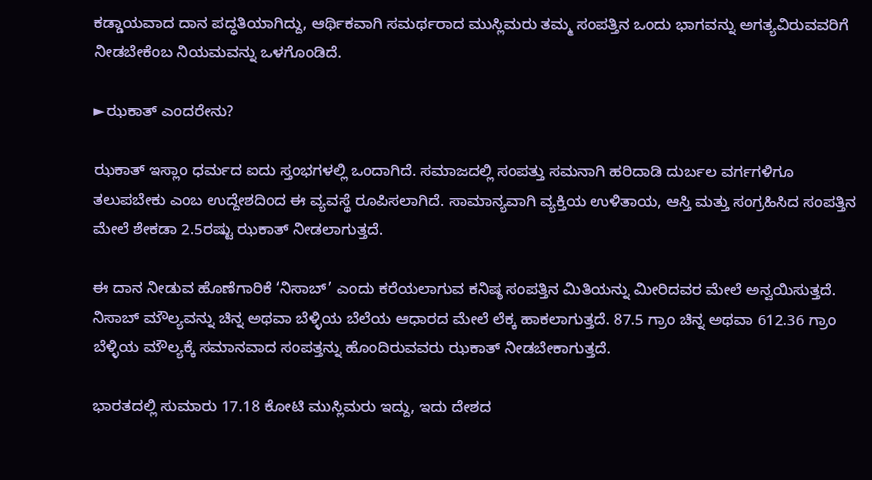ಕಡ್ಡಾಯವಾದ ದಾನ ಪದ್ಧತಿಯಾಗಿದ್ದು, ಆರ್ಥಿಕವಾಗಿ ಸಮರ್ಥರಾದ ಮುಸ್ಲಿಮರು ತಮ್ಮ ಸಂಪತ್ತಿನ ಒಂದು ಭಾಗವನ್ನು ಅಗತ್ಯವಿರುವವರಿಗೆ ನೀಡಬೇಕೆಂಬ ನಿಯಮವನ್ನು ಒಳಗೊಂಡಿದೆ.

►ಝಕಾತ್ ಎಂದರೇನು?

ಝಕಾತ್ ಇಸ್ಲಾಂ ಧರ್ಮದ ಐದು ಸ್ತಂಭಗಳಲ್ಲಿ ಒಂದಾಗಿದೆ. ಸಮಾಜದಲ್ಲಿ ಸಂಪತ್ತು ಸಮನಾಗಿ ಹರಿದಾಡಿ ದುರ್ಬಲ ವರ್ಗಗಳಿಗೂ ತಲುಪಬೇಕು ಎಂಬ ಉದ್ದೇಶದಿಂದ ಈ ವ್ಯವಸ್ಥೆ ರೂಪಿಸಲಾಗಿದೆ. ಸಾಮಾನ್ಯವಾಗಿ ವ್ಯಕ್ತಿಯ ಉಳಿತಾಯ, ಆಸ್ತಿ ಮತ್ತು ಸಂಗ್ರಹಿಸಿದ ಸಂಪತ್ತಿನ ಮೇಲೆ ಶೇಕಡಾ 2.5ರಷ್ಟು ಝಕಾತ್ ನೀಡಲಾಗುತ್ತದೆ.

ಈ ದಾನ ನೀಡುವ ಹೊಣೆಗಾರಿಕೆ ‘ನಿಸಾಬ್’ ಎಂದು ಕರೆಯಲಾಗುವ ಕನಿಷ್ಠ ಸಂಪತ್ತಿನ ಮಿತಿಯನ್ನು ಮೀರಿದವರ ಮೇಲೆ ಅನ್ವಯಿಸುತ್ತದೆ. ನಿಸಾಬ್ ಮೌಲ್ಯವನ್ನು ಚಿನ್ನ ಅಥವಾ ಬೆಳ್ಳಿಯ ಬೆಲೆಯ ಆಧಾರದ ಮೇಲೆ ಲೆಕ್ಕ ಹಾಕಲಾಗುತ್ತದೆ. 87.5 ಗ್ರಾಂ ಚಿನ್ನ ಅಥವಾ 612.36 ಗ್ರಾಂ ಬೆಳ್ಳಿಯ ಮೌಲ್ಯಕ್ಕೆ ಸಮಾನವಾದ ಸಂಪತ್ತನ್ನು ಹೊಂದಿರುವವರು ಝಕಾತ್ ನೀಡಬೇಕಾಗುತ್ತದೆ.

ಭಾರತದಲ್ಲಿ ಸುಮಾರು 17.18 ಕೋಟಿ ಮುಸ್ಲಿಮರು ಇದ್ದು, ಇದು ದೇಶದ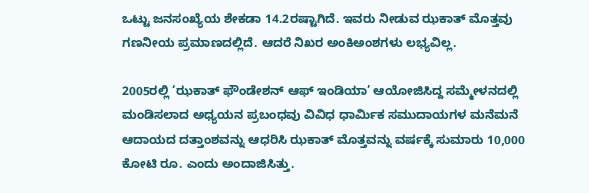ಒಟ್ಟು ಜನಸಂಖ್ಯೆಯ ಶೇಕಡಾ 14.2ರಷ್ಟಾಗಿದೆ. ಇವರು ನೀಡುವ ಝಕಾತ್ ಮೊತ್ತವು ಗಣನೀಯ ಪ್ರಮಾಣದಲ್ಲಿದೆ. ಆದರೆ ನಿಖರ ಅಂಕಿಅಂಶಗಳು ಲಭ್ಯವಿಲ್ಲ.

2005ರಲ್ಲಿ ‘ಝಕಾತ್ ಫೌಂಡೇಶನ್ ಆಫ್ ಇಂಡಿಯಾ’ ಆಯೋಜಿಸಿದ್ದ ಸಮ್ಮೇಳನದಲ್ಲಿ ಮಂಡಿಸಲಾದ ಅಧ್ಯಯನ ಪ್ರಬಂಧವು ವಿವಿಧ ಧಾರ್ಮಿಕ ಸಮುದಾಯಗಳ ಮನೆಮನೆ ಆದಾಯದ ದತ್ತಾಂಶವನ್ನು ಆಧರಿಸಿ ಝಕಾತ್ ಮೊತ್ತವನ್ನು ವರ್ಷಕ್ಕೆ ಸುಮಾರು 10,000 ಕೋಟಿ ರೂ. ಎಂದು ಅಂದಾಜಿಸಿತ್ತು.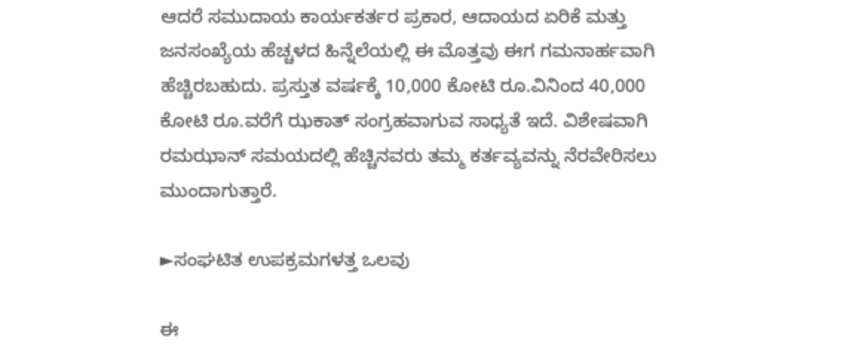ಆದರೆ ಸಮುದಾಯ ಕಾರ್ಯಕರ್ತರ ಪ್ರಕಾರ, ಆದಾಯದ ಏರಿಕೆ ಮತ್ತು ಜನಸಂಖ್ಯೆಯ ಹೆಚ್ಚಳದ ಹಿನ್ನೆಲೆಯಲ್ಲಿ ಈ ಮೊತ್ತವು ಈಗ ಗಮನಾರ್ಹವಾಗಿ ಹೆಚ್ಚಿರಬಹುದು. ಪ್ರಸ್ತುತ ವರ್ಷಕ್ಕೆ 10,000 ಕೋಟಿ ರೂ.ವಿನಿಂದ 40,000 ಕೋಟಿ ರೂ.ವರೆಗೆ ಝಕಾತ್ ಸಂಗ್ರಹವಾಗುವ ಸಾಧ್ಯತೆ ಇದೆ. ವಿಶೇಷವಾಗಿ ರಮಝಾನ್ ಸಮಯದಲ್ಲಿ ಹೆಚ್ಚಿನವರು ತಮ್ಮ ಕರ್ತವ್ಯವನ್ನು ನೆರವೇರಿಸಲು ಮುಂದಾಗುತ್ತಾರೆ.

►ಸಂಘಟಿತ ಉಪಕ್ರಮಗಳತ್ತ ಒಲವು

ಈ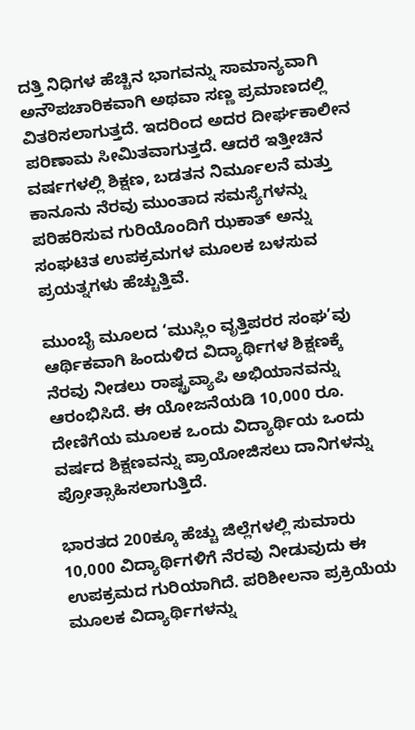ದತ್ತಿ ನಿಧಿಗಳ ಹೆಚ್ಚಿನ ಭಾಗವನ್ನು ಸಾಮಾನ್ಯವಾಗಿ ಅನೌಪಚಾರಿಕವಾಗಿ ಅಥವಾ ಸಣ್ಣ ಪ್ರಮಾಣದಲ್ಲಿ ವಿತರಿಸಲಾಗುತ್ತದೆ. ಇದರಿಂದ ಅದರ ದೀರ್ಘಕಾಲೀನ ಪರಿಣಾಮ ಸೀಮಿತವಾಗುತ್ತದೆ. ಆದರೆ ಇತ್ತೀಚಿನ ವರ್ಷಗಳಲ್ಲಿ ಶಿಕ್ಷಣ, ಬಡತನ ನಿರ್ಮೂಲನೆ ಮತ್ತು ಕಾನೂನು ನೆರವು ಮುಂತಾದ ಸಮಸ್ಯೆಗಳನ್ನು ಪರಿಹರಿಸುವ ಗುರಿಯೊಂದಿಗೆ ಝಕಾತ್ ಅನ್ನು ಸಂಘಟಿತ ಉಪಕ್ರಮಗಳ ಮೂಲಕ ಬಳಸುವ ಪ್ರಯತ್ನಗಳು ಹೆಚ್ಚುತ್ತಿವೆ.

ಮುಂಬೈ ಮೂಲದ ‘ಮುಸ್ಲಿಂ ವೃತ್ತಿಪರರ ಸಂಘ’ವು ಆರ್ಥಿಕವಾಗಿ ಹಿಂದುಳಿದ ವಿದ್ಯಾರ್ಥಿಗಳ ಶಿಕ್ಷಣಕ್ಕೆ ನೆರವು ನೀಡಲು ರಾಷ್ಟ್ರವ್ಯಾಪಿ ಅಭಿಯಾನವನ್ನು ಆರಂಭಿಸಿದೆ. ಈ ಯೋಜನೆಯಡಿ 10,000 ರೂ. ದೇಣಿಗೆಯ ಮೂಲಕ ಒಂದು ವಿದ್ಯಾರ್ಥಿಯ ಒಂದು ವರ್ಷದ ಶಿಕ್ಷಣವನ್ನು ಪ್ರಾಯೋಜಿಸಲು ದಾನಿಗಳನ್ನು ಪ್ರೋತ್ಸಾಹಿಸಲಾಗುತ್ತಿದೆ.

ಭಾರತದ 200ಕ್ಕೂ ಹೆಚ್ಚು ಜಿಲ್ಲೆಗಳಲ್ಲಿ ಸುಮಾರು 10,000 ವಿದ್ಯಾರ್ಥಿಗಳಿಗೆ ನೆರವು ನೀಡುವುದು ಈ ಉಪಕ್ರಮದ ಗುರಿಯಾಗಿದೆ. ಪರಿಶೀಲನಾ ಪ್ರಕ್ರಿಯೆಯ ಮೂಲಕ ವಿದ್ಯಾರ್ಥಿಗಳನ್ನು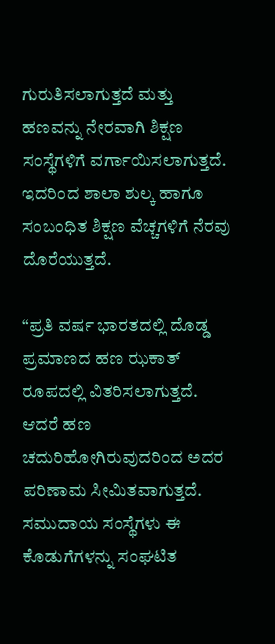ಗುರುತಿಸಲಾಗುತ್ತದೆ ಮತ್ತು ಹಣವನ್ನು ನೇರವಾಗಿ ಶಿಕ್ಷಣ ಸಂಸ್ಥೆಗಳಿಗೆ ವರ್ಗಾಯಿಸಲಾಗುತ್ತದೆ. ಇದರಿಂದ ಶಾಲಾ ಶುಲ್ಕ ಹಾಗೂ ಸಂಬಂಧಿತ ಶಿಕ್ಷಣ ವೆಚ್ಚಗಳಿಗೆ ನೆರವು ದೊರೆಯುತ್ತದೆ.

“ಪ್ರತಿ ವರ್ಷ ಭಾರತದಲ್ಲಿ ದೊಡ್ಡ ಪ್ರಮಾಣದ ಹಣ ಝಕಾತ್ ರೂಪದಲ್ಲಿ ವಿತರಿಸಲಾಗುತ್ತದೆ. ಆದರೆ ಹಣ ಚದುರಿಹೋಗಿರುವುದರಿಂದ ಅದರ ಪರಿಣಾಮ ಸೀಮಿತವಾಗುತ್ತದೆ. ಸಮುದಾಯ ಸಂಸ್ಥೆಗಳು ಈ ಕೊಡುಗೆಗಳನ್ನು ಸಂಘಟಿತ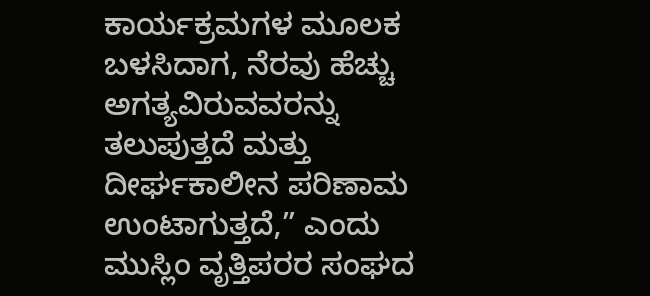ಕಾರ್ಯಕ್ರಮಗಳ ಮೂಲಕ ಬಳಸಿದಾಗ, ನೆರವು ಹೆಚ್ಚು ಅಗತ್ಯವಿರುವವರನ್ನು ತಲುಪುತ್ತದೆ ಮತ್ತು ದೀರ್ಘಕಾಲೀನ ಪರಿಣಾಮ ಉಂಟಾಗುತ್ತದೆ,” ಎಂದು ಮುಸ್ಲಿಂ ವೃತ್ತಿಪರರ ಸಂಘದ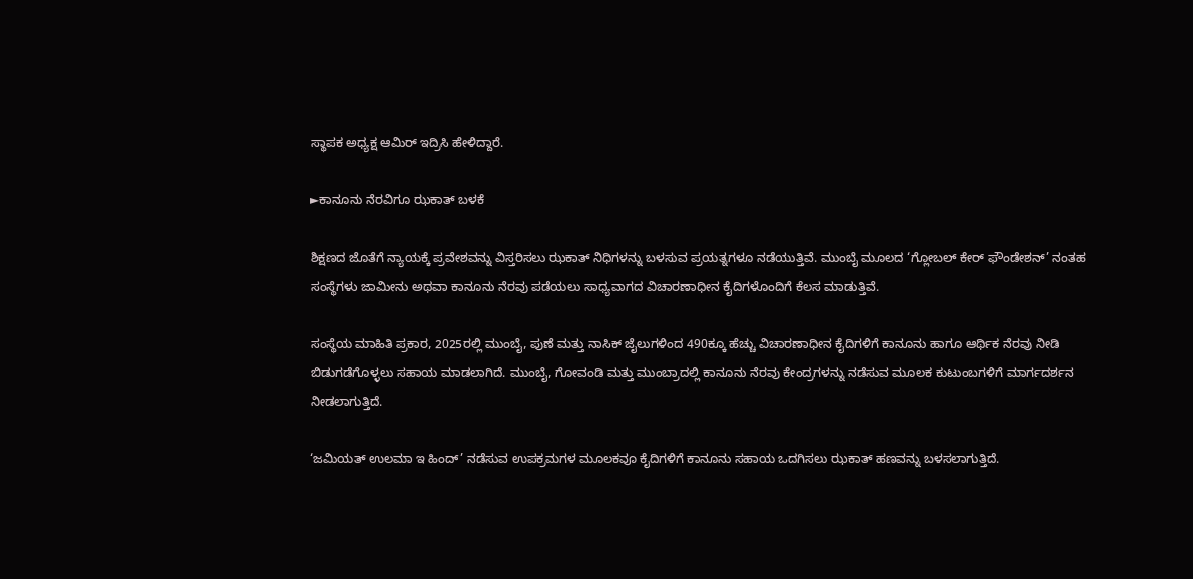ಸ್ಥಾಪಕ ಅಧ್ಯಕ್ಷ ಆಮಿರ್ ಇದ್ರಿಸಿ ಹೇಳಿದ್ದಾರೆ.

►ಕಾನೂನು ನೆರವಿಗೂ ಝಕಾತ್ ಬಳಕೆ

ಶಿಕ್ಷಣದ ಜೊತೆಗೆ ನ್ಯಾಯಕ್ಕೆ ಪ್ರವೇಶವನ್ನು ವಿಸ್ತರಿಸಲು ಝಕಾತ್ ನಿಧಿಗಳನ್ನು ಬಳಸುವ ಪ್ರಯತ್ನಗಳೂ ನಡೆಯುತ್ತಿವೆ. ಮುಂಬೈ ಮೂಲದ ‘ಗ್ಲೋಬಲ್ ಕೇರ್ ಫೌಂಡೇಶನ್’ ನಂತಹ ಸಂಸ್ಥೆಗಳು ಜಾಮೀನು ಅಥವಾ ಕಾನೂನು ನೆರವು ಪಡೆಯಲು ಸಾಧ್ಯವಾಗದ ವಿಚಾರಣಾಧೀನ ಕೈದಿಗಳೊಂದಿಗೆ ಕೆಲಸ ಮಾಡುತ್ತಿವೆ.

ಸಂಸ್ಥೆಯ ಮಾಹಿತಿ ಪ್ರಕಾರ, 2025ರಲ್ಲಿ ಮುಂಬೈ, ಪುಣೆ ಮತ್ತು ನಾಸಿಕ್ ಜೈಲುಗಳಿಂದ 490ಕ್ಕೂ ಹೆಚ್ಚು ವಿಚಾರಣಾಧೀನ ಕೈದಿಗಳಿಗೆ ಕಾನೂನು ಹಾಗೂ ಆರ್ಥಿಕ ನೆರವು ನೀಡಿ ಬಿಡುಗಡೆಗೊಳ್ಳಲು ಸಹಾಯ ಮಾಡಲಾಗಿದೆ. ಮುಂಬೈ, ಗೋವಂಡಿ ಮತ್ತು ಮುಂಬ್ರಾದಲ್ಲಿ ಕಾನೂನು ನೆರವು ಕೇಂದ್ರಗಳನ್ನು ನಡೆಸುವ ಮೂಲಕ ಕುಟುಂಬಗಳಿಗೆ ಮಾರ್ಗದರ್ಶನ ನೀಡಲಾಗುತ್ತಿದೆ.

‘ಜಮಿಯತ್ ಉಲಮಾ ಇ ಹಿಂದ್’ ನಡೆಸುವ ಉಪಕ್ರಮಗಳ ಮೂಲಕವೂ ಕೈದಿಗಳಿಗೆ ಕಾನೂನು ಸಹಾಯ ಒದಗಿಸಲು ಝಕಾತ್ ಹಣವನ್ನು ಬಳಸಲಾಗುತ್ತಿದೆ.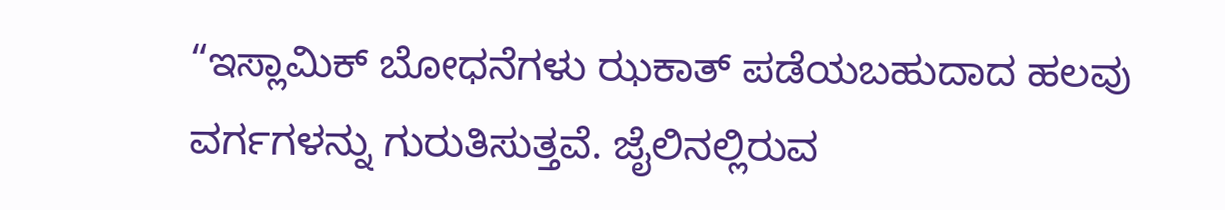“ಇಸ್ಲಾಮಿಕ್ ಬೋಧನೆಗಳು ಝಕಾತ್ ಪಡೆಯಬಹುದಾದ ಹಲವು ವರ್ಗಗಳನ್ನು ಗುರುತಿಸುತ್ತವೆ. ಜೈಲಿನಲ್ಲಿರುವ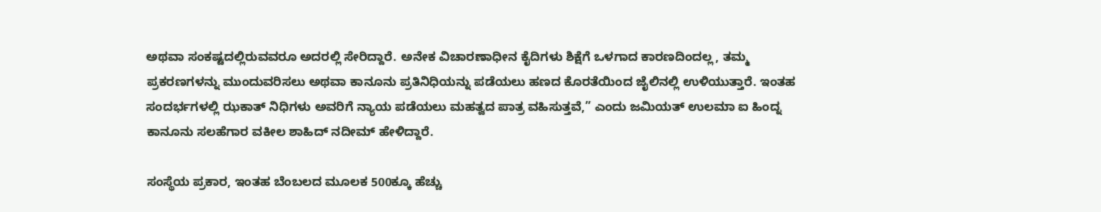ಅಥವಾ ಸಂಕಷ್ಟದಲ್ಲಿರುವವರೂ ಅದರಲ್ಲಿ ಸೇರಿದ್ದಾರೆ. ಅನೇಕ ವಿಚಾರಣಾಧೀನ ಕೈದಿಗಳು ಶಿಕ್ಷೆಗೆ ಒಳಗಾದ ಕಾರಣದಿಂದಲ್ಲ, ತಮ್ಮ ಪ್ರಕರಣಗಳನ್ನು ಮುಂದುವರಿಸಲು ಅಥವಾ ಕಾನೂನು ಪ್ರತಿನಿಧಿಯನ್ನು ಪಡೆಯಲು ಹಣದ ಕೊರತೆಯಿಂದ ಜೈಲಿನಲ್ಲಿ ಉಳಿಯುತ್ತಾರೆ. ಇಂತಹ ಸಂದರ್ಭಗಳಲ್ಲಿ ಝಕಾತ್ ನಿಧಿಗಳು ಅವರಿಗೆ ನ್ಯಾಯ ಪಡೆಯಲು ಮಹತ್ವದ ಪಾತ್ರ ವಹಿಸುತ್ತವೆ,” ಎಂದು ಜಮಿಯತ್ ಉಲಮಾ ಐ ಹಿಂದ್ನ ಕಾನೂನು ಸಲಹೆಗಾರ ವಕೀಲ ಶಾಹಿದ್ ನದೀಮ್ ಹೇಳಿದ್ದಾರೆ.

ಸಂಸ್ಥೆಯ ಪ್ರಕಾರ, ಇಂತಹ ಬೆಂಬಲದ ಮೂಲಕ 500ಕ್ಕೂ ಹೆಚ್ಚು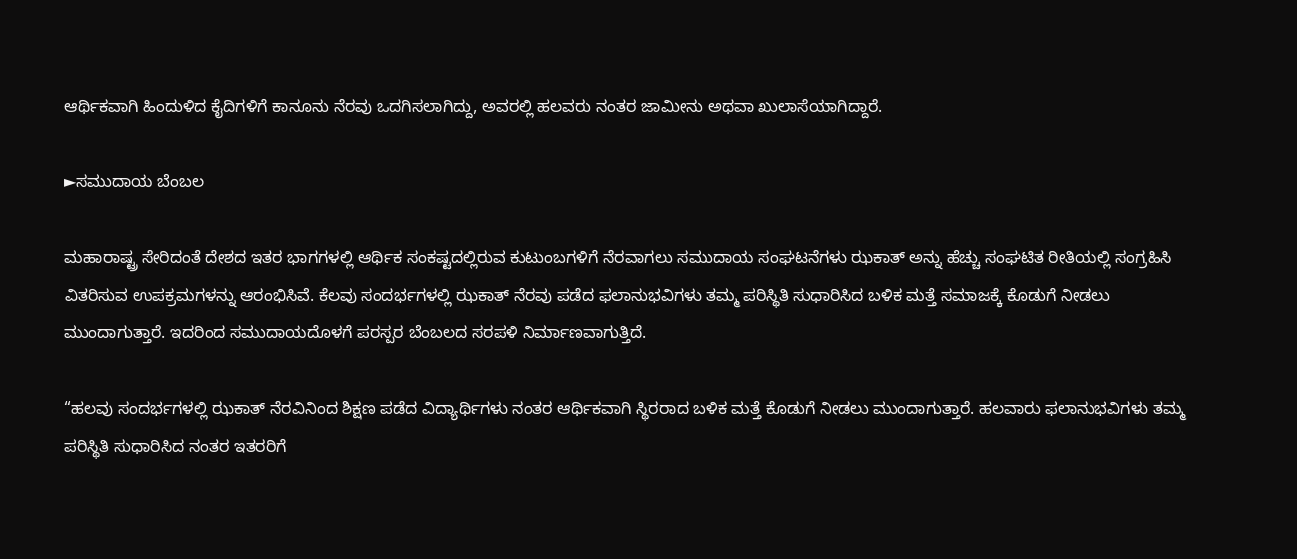ಆರ್ಥಿಕವಾಗಿ ಹಿಂದುಳಿದ ಕೈದಿಗಳಿಗೆ ಕಾನೂನು ನೆರವು ಒದಗಿಸಲಾಗಿದ್ದು, ಅವರಲ್ಲಿ ಹಲವರು ನಂತರ ಜಾಮೀನು ಅಥವಾ ಖುಲಾಸೆಯಾಗಿದ್ದಾರೆ.

►ಸಮುದಾಯ ಬೆಂಬಲ

ಮಹಾರಾಷ್ಟ್ರ ಸೇರಿದಂತೆ ದೇಶದ ಇತರ ಭಾಗಗಳಲ್ಲಿ ಆರ್ಥಿಕ ಸಂಕಷ್ಟದಲ್ಲಿರುವ ಕುಟುಂಬಗಳಿಗೆ ನೆರವಾಗಲು ಸಮುದಾಯ ಸಂಘಟನೆಗಳು ಝಕಾತ್ ಅನ್ನು ಹೆಚ್ಚು ಸಂಘಟಿತ ರೀತಿಯಲ್ಲಿ ಸಂಗ್ರಹಿಸಿ ವಿತರಿಸುವ ಉಪಕ್ರಮಗಳನ್ನು ಆರಂಭಿಸಿವೆ. ಕೆಲವು ಸಂದರ್ಭಗಳಲ್ಲಿ ಝಕಾತ್ ನೆರವು ಪಡೆದ ಫಲಾನುಭವಿಗಳು ತಮ್ಮ ಪರಿಸ್ಥಿತಿ ಸುಧಾರಿಸಿದ ಬಳಿಕ ಮತ್ತೆ ಸಮಾಜಕ್ಕೆ ಕೊಡುಗೆ ನೀಡಲು ಮುಂದಾಗುತ್ತಾರೆ. ಇದರಿಂದ ಸಮುದಾಯದೊಳಗೆ ಪರಸ್ಪರ ಬೆಂಬಲದ ಸರಪಳಿ ನಿರ್ಮಾಣವಾಗುತ್ತಿದೆ.

“ಹಲವು ಸಂದರ್ಭಗಳಲ್ಲಿ ಝಕಾತ್ ನೆರವಿನಿಂದ ಶಿಕ್ಷಣ ಪಡೆದ ವಿದ್ಯಾರ್ಥಿಗಳು ನಂತರ ಆರ್ಥಿಕವಾಗಿ ಸ್ಥಿರರಾದ ಬಳಿಕ ಮತ್ತೆ ಕೊಡುಗೆ ನೀಡಲು ಮುಂದಾಗುತ್ತಾರೆ. ಹಲವಾರು ಫಲಾನುಭವಿಗಳು ತಮ್ಮ ಪರಿಸ್ಥಿತಿ ಸುಧಾರಿಸಿದ ನಂತರ ಇತರರಿಗೆ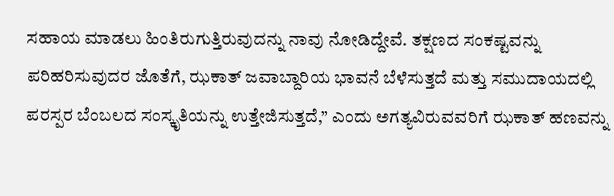ಸಹಾಯ ಮಾಡಲು ಹಿಂತಿರುಗುತ್ತಿರುವುದನ್ನು ನಾವು ನೋಡಿದ್ದೇವೆ. ತಕ್ಷಣದ ಸಂಕಷ್ಟವನ್ನು ಪರಿಹರಿಸುವುದರ ಜೊತೆಗೆ, ಝಕಾತ್ ಜವಾಬ್ದಾರಿಯ ಭಾವನೆ ಬೆಳೆಸುತ್ತದೆ ಮತ್ತು ಸಮುದಾಯದಲ್ಲಿ ಪರಸ್ಪರ ಬೆಂಬಲದ ಸಂಸ್ಕೃತಿಯನ್ನು ಉತ್ತೇಜಿಸುತ್ತದೆ,” ಎಂದು ಅಗತ್ಯವಿರುವವರಿಗೆ ಝಕಾತ್ ಹಣವನ್ನು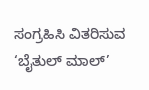ಸಂಗ್ರಹಿಸಿ ವಿತರಿಸುವ ‘ಬೈತುಲ್ ಮಾಲ್’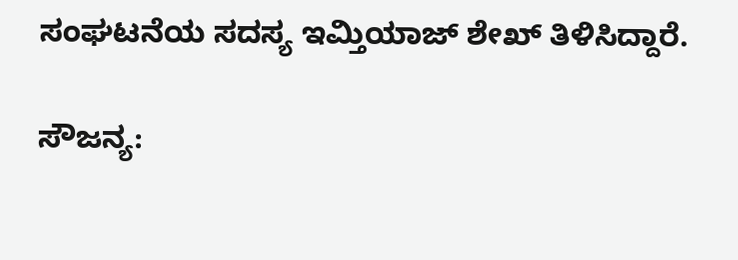ಸಂಘಟನೆಯ ಸದಸ್ಯ ಇಮ್ತಿಯಾಜ್ ಶೇಖ್ ತಿಳಿಸಿದ್ದಾರೆ.

ಸೌಜನ್ಯ: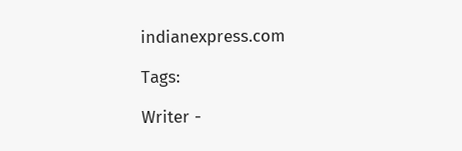indianexpress.com

Tags:

Writer -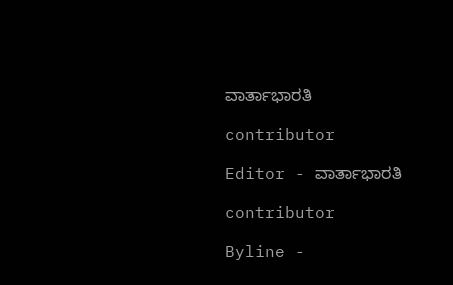ವಾರ್ತಾಭಾರತಿ

contributor

Editor - ವಾರ್ತಾಭಾರತಿ

contributor

Byline -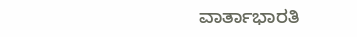ವಾರ್ತಾಭಾರತಿ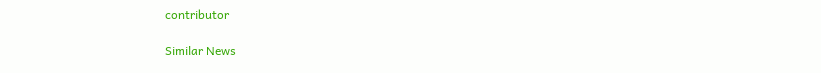contributor

Similar News